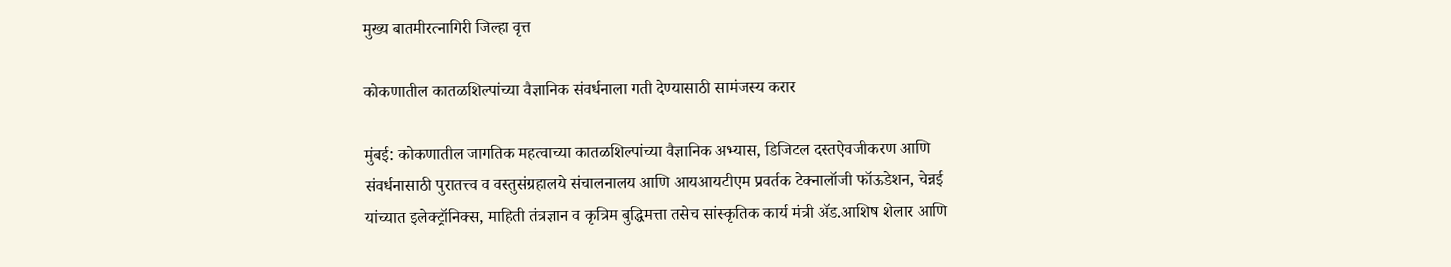मुख्य बातमीरत्नागिरी जिल्हा वृत्त

कोकणातील कातळशिल्पांच्या वैज्ञानिक संवर्धनाला गती देण्यासाठी सामंजस्य करार

मुंबई: कोकणातील जागतिक महत्वाच्या कातळशिल्पांच्या वैज्ञानिक अभ्यास, डिजिटल दस्तऐवजीकरण आणि संवर्धनासाठी पुरातत्त्व व वस्तुसंग्रहालये संचालनालय आणि आयआयटीएम प्रवर्तक टेक्नालॉजी फॉऊडेशन, चेन्नई यांच्यात इलेक्ट्रॉनिक्स, माहिती तंत्रज्ञान व कृत्रिम बुद्धिमत्ता तसेच सांस्कृतिक कार्य मंत्री ॲड.आशिष शेलार आणि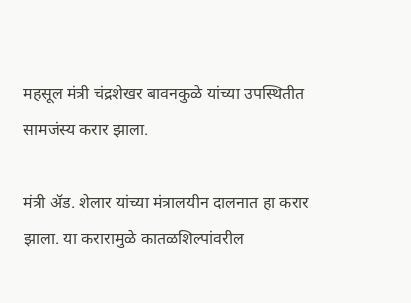महसूल मंत्री चंद्रशेखर बावनकुळे यांच्या उपस्थितीत सामजंस्य करार झाला.

मंत्री ॲड. शेलार यांच्या मंत्रालयीन दालनात हा करार झाला. या करारामुळे कातळशिल्पांवरील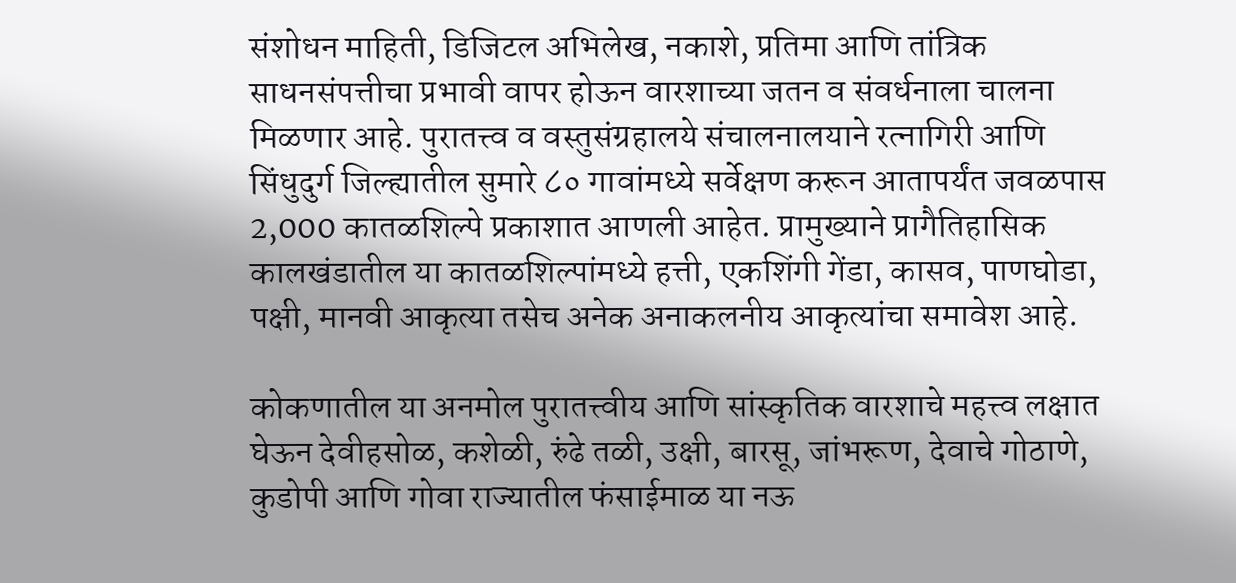संशोधन माहिती, डिजिटल अभिलेख, नकाशे, प्रतिमा आणि तांत्रिक साधनसंपत्तीचा प्रभावी वापर होऊन वारशाच्या जतन व संवर्धनाला चालना मिळणार आहे. पुरातत्त्व व वस्तुसंग्रहालये संचालनालयाने रत्नागिरी आणि सिंधुदुर्ग जिल्ह्यातील सुमारे ८० गावांमध्ये सर्वेक्षण करून आतापर्यंत जवळपास 2,000 कातळशिल्पे प्रकाशात आणली आहेत. प्रामुख्याने प्रागैतिहासिक कालखंडातील या कातळशिल्पांमध्ये हत्ती, एकशिंगी गेंडा, कासव, पाणघोडा, पक्षी, मानवी आकृत्या तसेच अनेक अनाकलनीय आकृत्यांचा समावेश आहे.

कोकणातील या अनमोल पुरातत्त्वीय आणि सांस्कृतिक वारशाचे महत्त्व लक्षात घेऊन देवीहसोळ, कशेळी, रुंढे तळी, उक्षी, बारसू, जांभरूण, देवाचे गोठाणे, कुडोपी आणि गोवा राज्यातील फंसाईमाळ या नऊ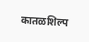कातळशिल्प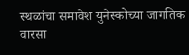स्थळांचा समावेश युनेस्कोच्या जागतिक वारसा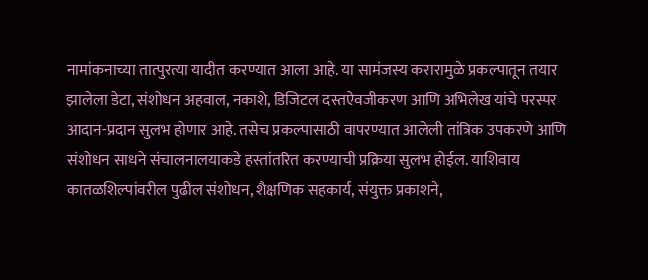नामांकनाच्या तात्पुरत्या यादीत करण्यात आला आहे. या सामंजस्य करारामुळे प्रकल्पातून तयार झालेला डेटा, संशोधन अहवाल, नकाशे, डिजिटल दस्तऐवजीकरण आणि अभिलेख यांचे परस्पर आदान-प्रदान सुलभ होणार आहे. तसेच प्रकल्पासाठी वापरण्यात आलेली तांत्रिक उपकरणे आणि संशोधन साधने संचालनालयाकडे हस्तांतरित करण्याची प्रक्रिया सुलभ होईल. याशिवाय कातळशिल्पांवरील पुढील संशोधन, शैक्षणिक सहकार्य, संयुक्त प्रकाशने,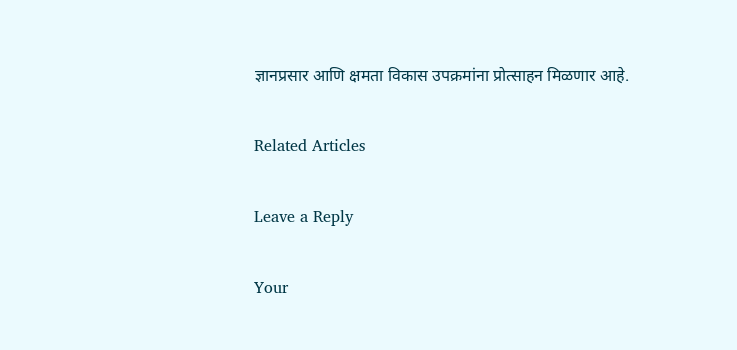ज्ञानप्रसार आणि क्षमता विकास उपक्रमांना प्रोत्साहन मिळणार आहे.

Related Articles

Leave a Reply

Your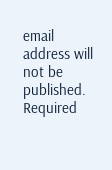email address will not be published. Required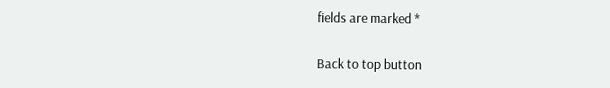fields are marked *

Back to top button